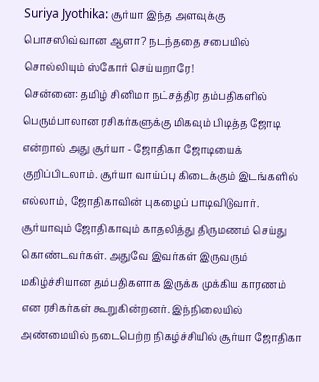Suriya Jyothika: சூர்யா இந்த அளவுக்கு பொசஸிவ்வான ஆளா? நடந்ததை சபையில் சொல்லியும் ஸ்கோர் செய்யறாரே!
சென்னை: தமிழ் சினிமா நட்சத்திர தம்பதிகளில் பெரும்பாலான ரசிகர்களுக்கு மிகவும் பிடித்த ஜோடி என்றால் அது சூர்யா - ஜோதிகா ஜோடியைக் குறிப்பிடலாம். சூர்யா வாய்ப்பு கிடைக்கும் இடங்களில் எல்லாம், ஜோதிகாவின் புகழைப் பாடிவிடுவார். சூர்யாவும் ஜோதிகாவும் காதலித்து திருமணம் செய்து கொண்டவர்கள். அதுவே இவர்கள் இருவரும் மகிழ்ச்சியான தம்பதிகளாக இருக்க முக்கிய காரணம் என ரசிகர்கள் கூறுகின்றனர். இந்நிலையில் அண்மையில் நடைபெற்ற நிகழ்ச்சியில் சூர்யா ஜோதிகா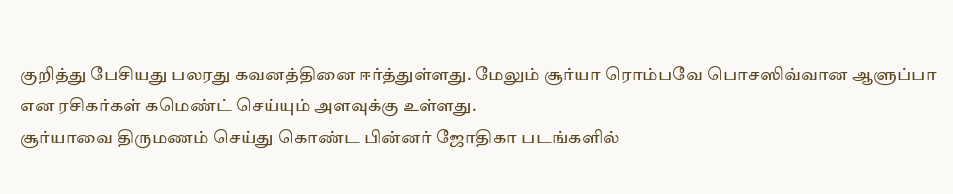குறித்து பேசியது பலரது கவனத்தினை ஈர்த்துள்ளது. மேலும் சூர்யா ரொம்பவே பொசஸிவ்வான ஆளுப்பா என ரசிகர்கள் கமெண்ட் செய்யும் அளவுக்கு உள்ளது.
சூர்யாவை திருமணம் செய்து கொண்ட பின்னர் ஜோதிகா படங்களில்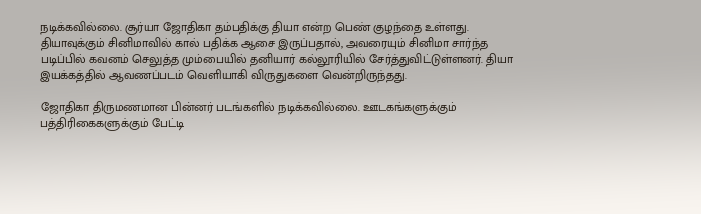நடிக்கவில்லை. சூர்யா ஜோதிகா தம்பதிக்கு தியா என்ற பெண் குழந்தை உள்ளது. தியாவுக்கும் சினிமாவில் கால் பதிக்க ஆசை இருப்பதால், அவரையும் சினிமா சார்ந்த படிப்பில் கவனம் செலுத்த மும்பையில் தனியார் கல்லூரியில் சேர்த்துவிட்டுள்ளனர். தியா இயக்கத்தில் ஆவணப்படம் வெளியாகி விருதுகளை வென்றிருந்தது.

ஜோதிகா திருமணமான பின்னர் படங்களில் நடிக்கவில்லை. ஊடகங்களுக்கும் பத்திரிகைகளுக்கும் பேட்டி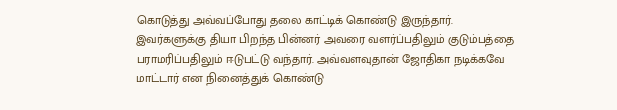கொடுத்து அவ்வப்போது தலை காட்டிக் கொண்டு இருந்தார். இவர்களுக்கு தியா பிறந்த பின்னர் அவரை வளர்ப்பதிலும் குடும்பத்தை பராமரிப்பதிலும் ஈடுபட்டு வந்தார். அவ்வளவுதான் ஜோதிகா நடிக்கவே மாட்டார் என நினைத்துக் கொண்டு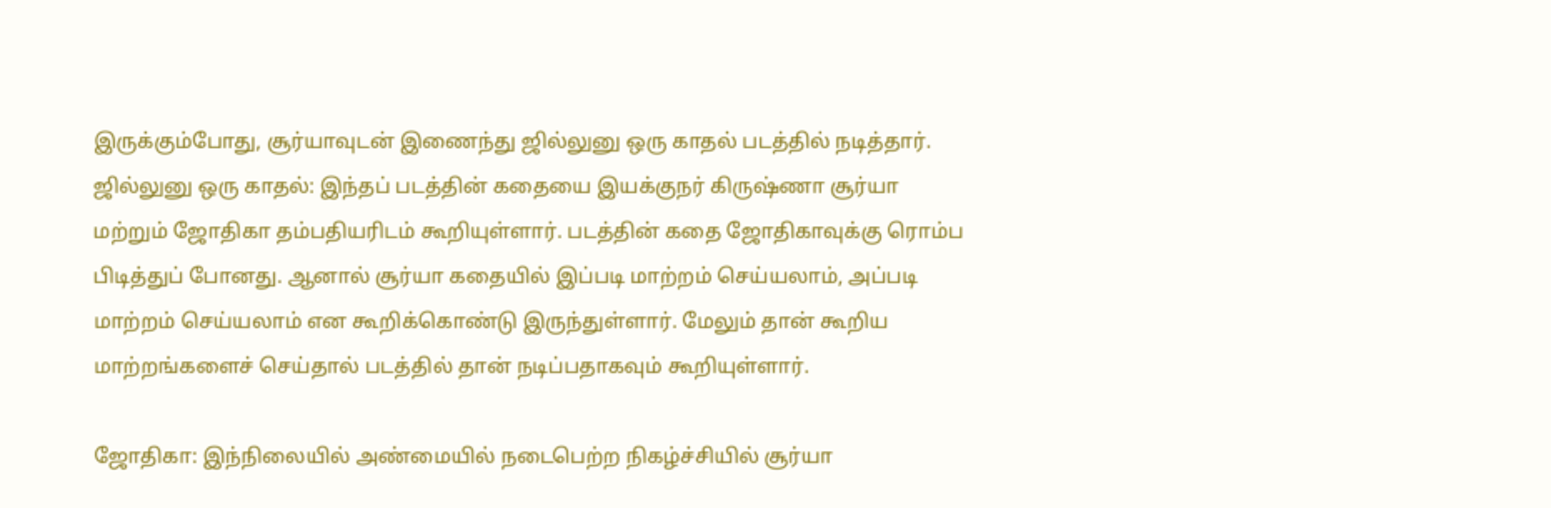இருக்கும்போது, சூர்யாவுடன் இணைந்து ஜில்லுனு ஒரு காதல் படத்தில் நடித்தார்.
ஜில்லுனு ஒரு காதல்: இந்தப் படத்தின் கதையை இயக்குநர் கிருஷ்ணா சூர்யா மற்றும் ஜோதிகா தம்பதியரிடம் கூறியுள்ளார். படத்தின் கதை ஜோதிகாவுக்கு ரொம்ப பிடித்துப் போனது. ஆனால் சூர்யா கதையில் இப்படி மாற்றம் செய்யலாம், அப்படி மாற்றம் செய்யலாம் என கூறிக்கொண்டு இருந்துள்ளார். மேலும் தான் கூறிய மாற்றங்களைச் செய்தால் படத்தில் தான் நடிப்பதாகவும் கூறியுள்ளார்.

ஜோதிகா: இந்நிலையில் அண்மையில் நடைபெற்ற நிகழ்ச்சியில் சூர்யா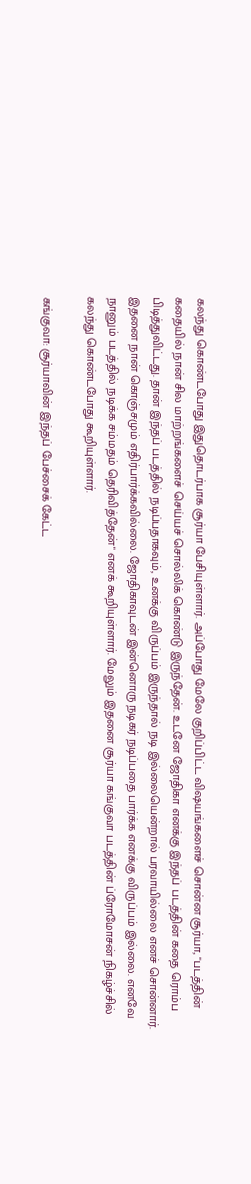கலந்து கொண்டபோது இதுதொடர்பாக சூர்யா பேசியுள்ளார். அப்போது மேலே குறிப்பிட்ட விஷயங்களைச் சொன்ன சூர்யா, "படத்தின் கதையில் நான் சில மாற்றங்களைச் செய்யச் சொல்லிக் கொண்டு இருந்தேன். உடனே ஜோதிகா எனக்கு இந்தப் படத்தின் கதை ரொம்ப பிடித்துவிட்டது. தான் இந்தப் படத்தில் நடிப்பதாகவும், உனக்கு விருப்பம் இருந்தால் நடி இல்லையென்றால் பரவாயில்லை எனச் சொன்னார். இதனை நான் கொஞ்சமும் எதிர்பார்க்கவில்லை. ஜோதிகாவுடன் இன்னொரு நடிகர் நடிப்பதை பார்க்க எனக்கு விருப்பம் இல்லை. எனவே நானும் படத்தில் நடிக்க சம்மதம் தெரிவித்தேன்" எனக் கூறியுள்ளார். மேலும் இதனை சூர்யா கங்குவா படத்தின் ப்ரோமோசன் நிகழ்ச்சில் கலந்து கொண்டபோது கூறியுள்ளார்.

கங்குவா: சூர்யாவின் இந்தப் பேச்சைக் கேட்ட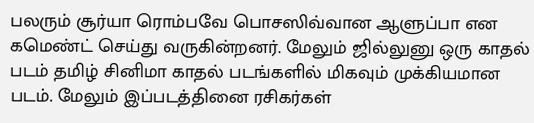பலரும் சூர்யா ரொம்பவே பொசஸிவ்வான ஆளுப்பா என கமெண்ட் செய்து வருகின்றனர். மேலும் ஜில்லுனு ஒரு காதல் படம் தமிழ் சினிமா காதல் படங்களில் மிகவும் முக்கியமான படம். மேலும் இப்படத்தினை ரசிகர்கள்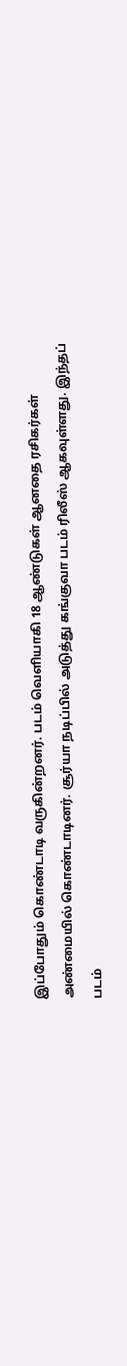இப்போதும் கொண்டாடி வருகின்றனர். படம் வெளியாகி 18 ஆண்டுகள் ஆனதை ரசிகர்கள் அண்மையில் கொண்டாடினர். சூர்யா நடிப்பில் அடுத்து கங்குவா படம் ரிலீஸ் ஆகவுள்ளது. இந்தப் படம்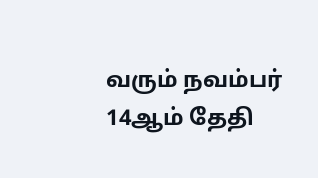வரும் நவம்பர் 14ஆம் தேதி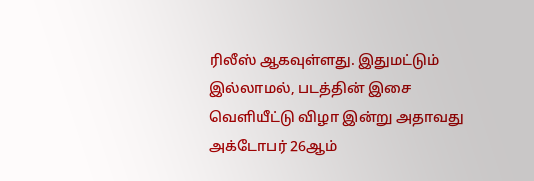ரிலீஸ் ஆகவுள்ளது. இதுமட்டும் இல்லாமல், படத்தின் இசை வெளியீட்டு விழா இன்று அதாவது அக்டோபர் 26ஆம்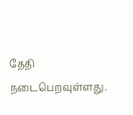தேதி நடைபெறவுள்ளது.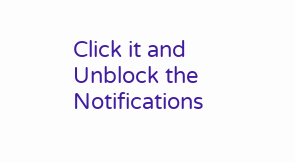Click it and Unblock the Notifications